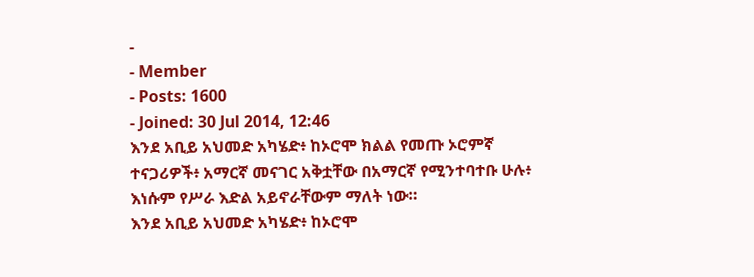-
- Member
- Posts: 1600
- Joined: 30 Jul 2014, 12:46
እንደ አቢይ አህመድ አካሄድ፥ ከኦሮሞ ክልል የመጡ ኦሮምኛ ተናጋሪዎች፥ አማርኛ መናገር አቅቷቸው በአማርኛ የሚንተባተቡ ሁሉ፥ እነሱም የሥራ እድል አይኖራቸውም ማለት ነው።
እንደ አቢይ አህመድ አካሄድ፥ ከኦሮሞ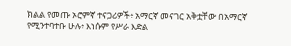ክልል የመጡ ኦሮምኛ ተናጋሪዎች፥ አማርኛ መናገር አቅቷቸው በአማርኛ የሚንተባተቡ ሁሉ፥ እነሱም የሥራ እድል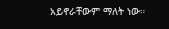አይኖራቸውም ማለት ነው።